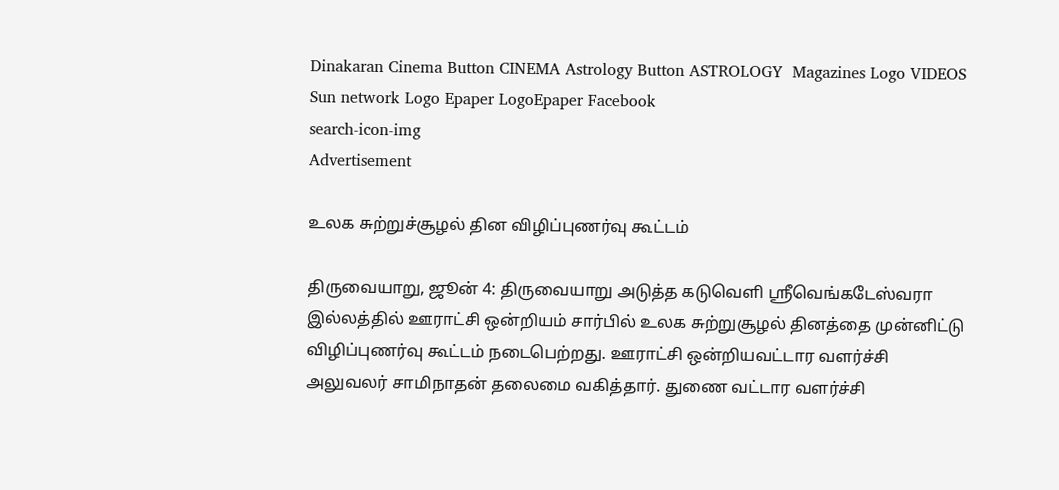Dinakaran Cinema Button CINEMA Astrology Button ASTROLOGY  Magazines Logo VIDEOS Sun network Logo Epaper LogoEpaper Facebook
search-icon-img
Advertisement

உலக சுற்றுச்சூழல் தின விழிப்புணர்வு கூட்டம்

திருவையாறு, ஜூன் 4: திருவையாறு அடுத்த கடுவெளி ஸ்ரீவெங்கடேஸ்வரா இல்லத்தில் ஊராட்சி ஒன்றியம் சார்பில் உலக சுற்றுசூழல் தினத்தை முன்னிட்டு விழிப்புணர்வு கூட்டம் நடைபெற்றது. ஊராட்சி ஒன்றியவட்டார வளர்ச்சி அலுவலர் சாமிநாதன் தலைமை வகித்தார். துணை வட்டார வளர்ச்சி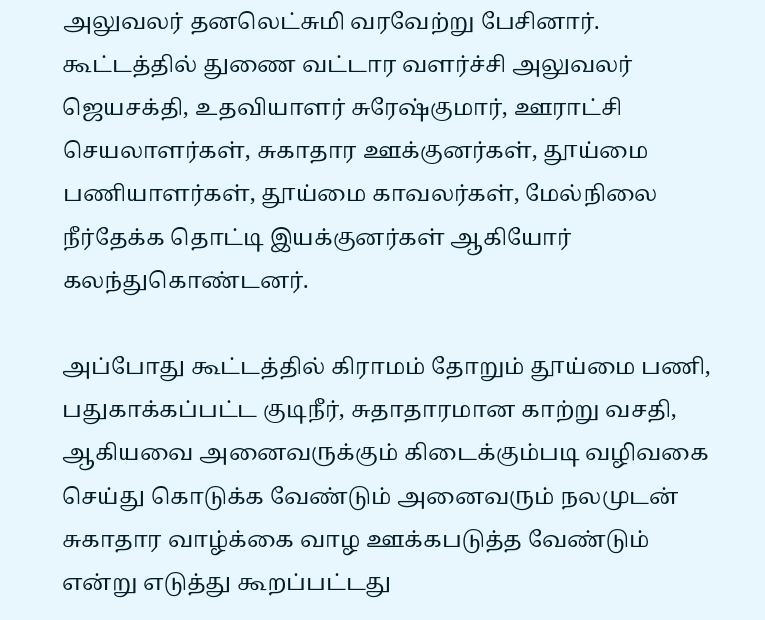அலுவலர் தனலெட்சுமி வரவேற்று பேசினார். கூட்டத்தில் துணை வட்டார வளர்ச்சி அலுவலர் ஜெயசக்தி, உதவியாளர் சுரேஷ்குமார், ஊராட்சி செயலாளர்கள், சுகாதார ஊக்குனர்கள், தூய்மை பணியாளர்கள், தூய்மை காவலர்கள், மேல்நிலை நீர்தேக்க தொட்டி இயக்குனர்கள் ஆகியோர் கலந்துகொண்டனர்.

அப்போது கூட்டத்தில் கிராமம் தோறும் தூய்மை பணி, பதுகாக்கப்பட்ட குடிநீர், சுதாதாரமான காற்று வசதி, ஆகியவை அனைவருக்கும் கிடைக்கும்படி வழிவகை செய்து கொடுக்க வேண்டும் அனைவரும் நலமுடன் சுகாதார வாழ்க்கை வாழ ஊக்கபடுத்த வேண்டும் என்று எடுத்து கூறப்பட்டது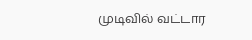முடிவில் வட்டார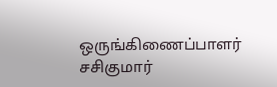ஒருங்கிணைப்பாளர் சசிகுமார்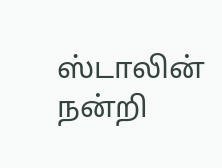ஸ்டாலின் நன்றி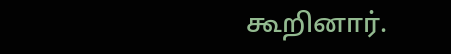கூறினார்.